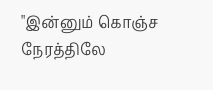"இன்னும் கொஞ்ச நேரத்திலே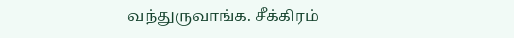வந்துருவாங்க. சீக்கிரம்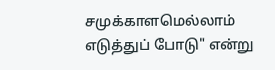சமுக்காளமெல்லாம் எடுத்துப் போடு" என்று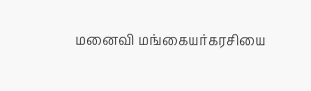மனைவி மங்கையர்கரசியை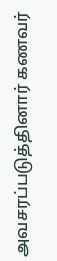அவசரப்படுத்தினார் கணவர்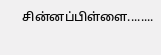சின்னப்பிள்ளை........